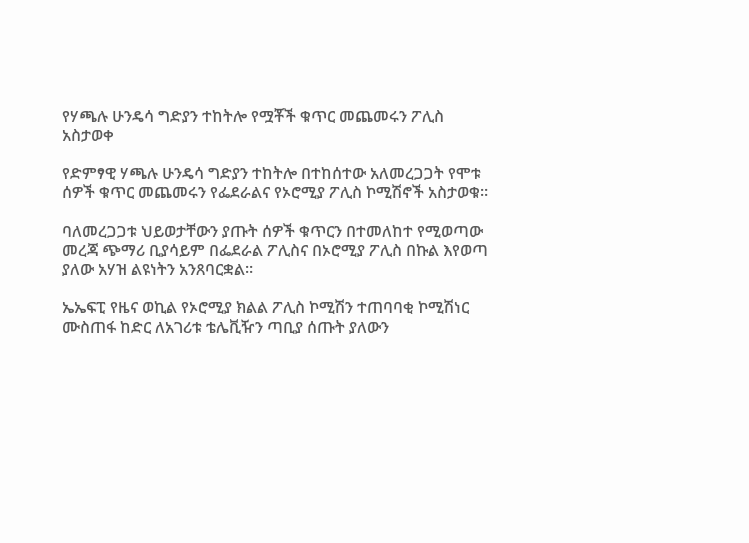የሃጫሉ ሁንዴሳ ግድያን ተከትሎ የሟቾች ቁጥር መጨመሩን ፖሊስ አስታወቀ

የድምፃዊ ሃጫሉ ሁንዴሳ ግድያን ተከትሎ በተከሰተው አለመረጋጋት የሞቱ ሰዎች ቁጥር መጨመሩን የፌደራልና የኦሮሚያ ፖሊስ ኮሚሽኖች አስታወቁ።

ባለመረጋጋቱ ህይወታቸውን ያጡት ሰዎች ቁጥርን በተመለከተ የሚወጣው መረጃ ጭማሪ ቢያሳይም በፌደራል ፖሊስና በኦሮሚያ ፖሊስ በኩል እየወጣ ያለው አሃዝ ልዩነትን አንጸባርቋል።

ኤኤፍፒ የዜና ወኪል የኦሮሚያ ክልል ፖሊስ ኮሚሽን ተጠባባቂ ኮሚሽነር ሙስጠፋ ከድር ለአገሪቱ ቴሌቪዥን ጣቢያ ሰጡት ያለውን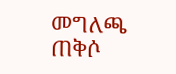መግለጫ ጠቅሶ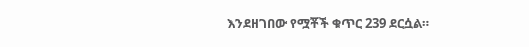እንደዘገበው የሟቾች ቁጥር 239 ደርሷል።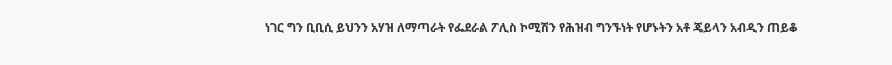ነገር ግን ቢቢሲ ይህንን አሃዝ ለማጣራት የፌደራል ፖሊስ ኮሚሽን የሕዝብ ግንኙነት የሆኑትን አቶ ጄይላን አብዲን ጠይቆ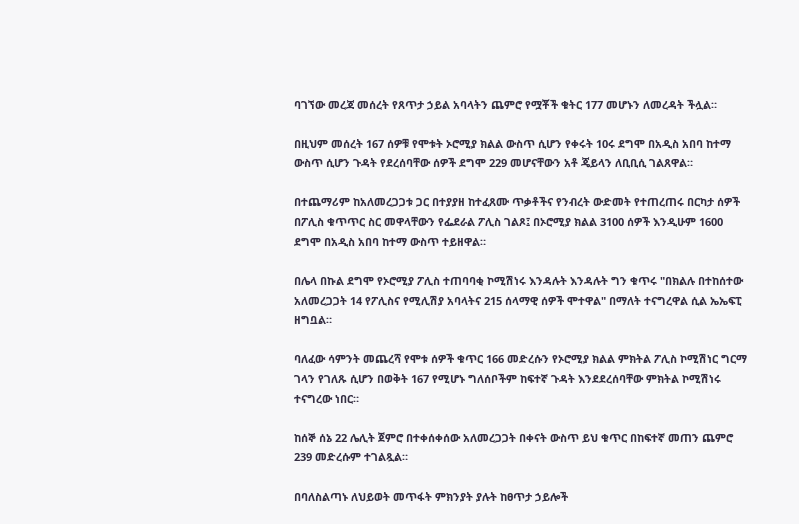ባገኘው መረጃ መሰረት የጸጥታ ኃይል አባላትን ጨምሮ የሟቾች ቁትር 177 መሆኑን ለመረዳት ችሏል።

በዚህም መሰረት 167 ሰዎቹ የሞቱት ኦሮሚያ ክልል ውስጥ ሲሆን የቀሩት 10ሩ ደግሞ በአዲስ አበባ ከተማ ውስጥ ሲሆን ጉዳት የደረሰባቸው ሰዎች ደግሞ 229 መሆናቸውን አቶ ጄይላን ለቢቢሲ ገልጸዋል።

በተጨማሪም ከአለመረጋጋቱ ጋር በተያያዘ ከተፈጸሙ ጥቃቶችና የንብረት ውድመት የተጠረጠሩ በርካታ ሰዎች በፖሊስ ቁጥጥር ስር መዋላቸውን የፌደራል ፖሊስ ገልጾ፤ በኦሮሚያ ክልል 3100 ሰዎች እንዲሁም 1600 ደግሞ በአዲስ አበባ ከተማ ውስጥ ተይዘዋል።

በሌላ በኩል ደግሞ የኦሮሚያ ፖሊስ ተጠባባቂ ኮሚሽነሩ እንዳሉት እንዳሉት ግን ቁጥሩ "በክልሉ በተከሰተው አለመረጋጋት 14 የፖሊስና የሚሊሽያ አባላትና 215 ሰላማዊ ሰዎች ሞተዋል" በማለት ተናግረዋል ሲል ኤኤፍፒ ዘግቧል።

ባለፈው ሳምንት መጨረሻ የሞቱ ሰዎች ቁጥር 166 መድረሱን የኦሮሚያ ክልል ምክትል ፖሊስ ኮሚሽነር ግርማ ገላን የገለጹ ሲሆን በወቅት 167 የሚሆኑ ግለሰቦችም ከፍተኛ ጉዳት እንደደረሰባቸው ምክትል ኮሚሽነሩ ተናግረው ነበር።

ከሰኞ ሰኔ 22 ሌሊት ጀምሮ በተቀሰቀሰው አለመረጋጋት በቀናት ውስጥ ይህ ቁጥር በከፍተኛ መጠን ጨምሮ 239 መድረሱም ተገልጿል።

በባለስልጣኑ ለህይወት መጥፋት ምክንያት ያሉት ከፀጥታ ኃይሎች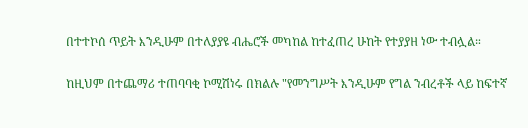በተተኮሰ ጥይት እንዲሁም በተለያያዩ ብሔሮች መካከል ከተፈጠረ ሁከት የተያያዘ ነው ተብሏል።

ከዚህም በተጨማሪ ተጠባባቂ ኮሚሽነሩ በክልሉ "የመንግሥት እንዲሁም የግል ንብረቶች ላይ ከፍተኛ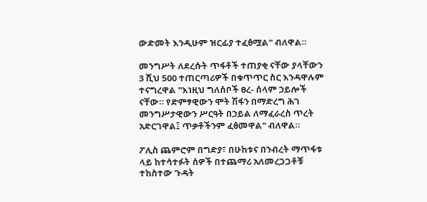ውድመት እንዲሁም ዝርፊያ ተፈፅሟል" ብለዋል።

መንግሥት ለደረሱት ጥፋቶች ተጠያቂ ናቸው ያላቸውን 3 ሺህ 500 ተጠርጣሪዎች በቁጥጥር ስር እንዳዋሉም ተናግረዋል "እነዚህ ግለሰቦች ፀረ- ሰላም ኃይሎች ናቸው። የድምፃዊውን ሞት ሽፋን በማድረግ ሕገ መንግሥታዊውን ሥርዓት በኃይል ለማፈራረስ ጥረት አድርገዋል፤ ጥቃቶችንም ፈፅመዋል" ብለዋል።

ፖሊስ ጨምሮም በግድያ፣ በሁከቱና በንብረት ማጥፋቱ ላይ ከተሳተፉት ሰዎች በተጨማሪ አለመረጋጋቶቹ ተከስተው ጉዳት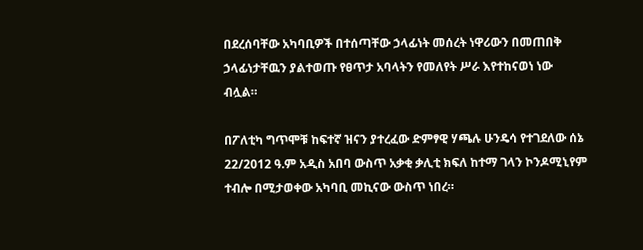በደረሰባቸው አካባቢዎች በተሰጣቸው ኃላፊነት መሰረት ነዋሪውን በመጠበቅ ኃላፊነታቸዉን ያልተወጡ የፀጥታ አባላትን የመለየት ሥራ እየተከናወነ ነው ብሏል።

በፖለቲካ ግጥሞቹ ከፍተኛ ዝናን ያተረፈው ድምፃዊ ሃጫሉ ሁንዴሳ የተገደለው ሰኔ 22/2012 ዓ.ም አዲስ አበባ ውስጥ አቃቂ ቃሊቲ ክፍለ ከተማ ገላን ኮንዶሚኒየም ተብሎ በሚታወቀው አካባቢ መኪናው ውስጥ ነበረ።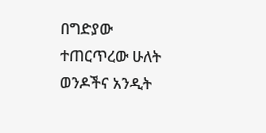በግድያው ተጠርጥረው ሁለት ወንዶችና አንዲት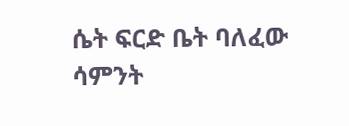ሴት ፍርድ ቤት ባለፈው ሳምንት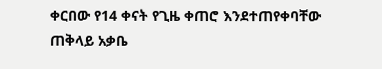ቀርበው የ14 ቀናት የጊዜ ቀጠሮ እንደተጠየቀባቸው ጠቅላይ አቃቤ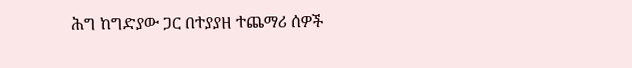ሕግ ከግድያው ጋር በተያያዘ ተጨማሪ ሰዎች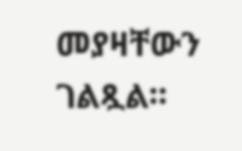መያዛቸውን ገልጿል።